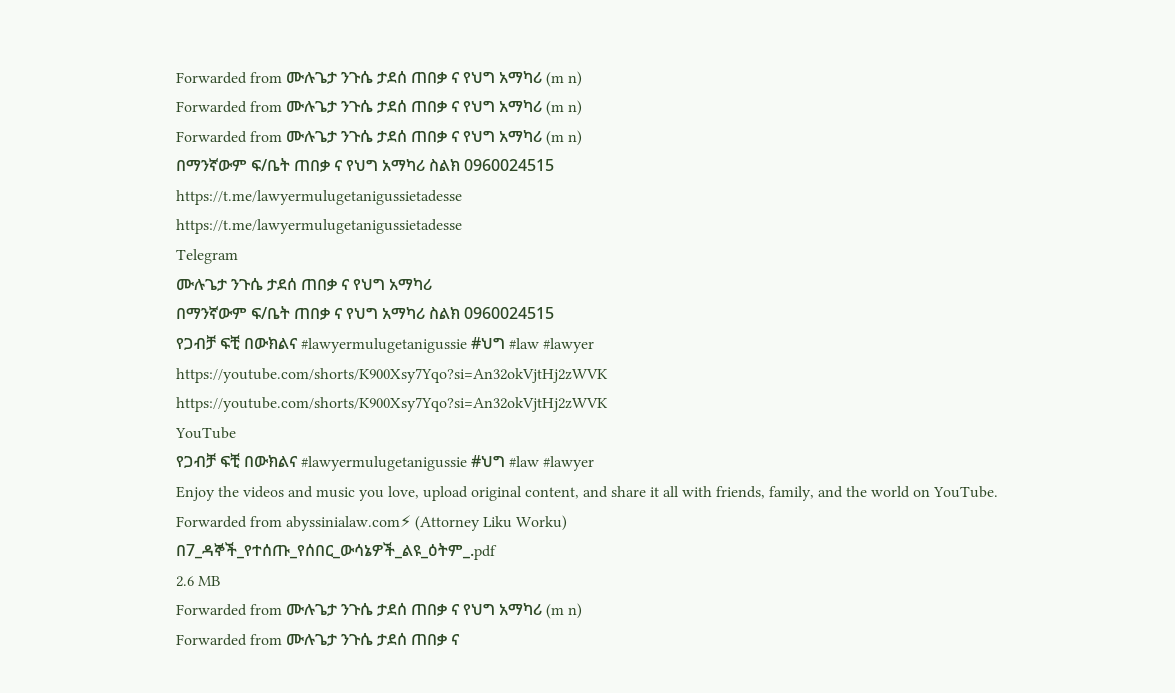Forwarded from ሙሉጌታ ንጉሴ ታደሰ ጠበቃ ና የህግ አማካሪ (m n)
Forwarded from ሙሉጌታ ንጉሴ ታደሰ ጠበቃ ና የህግ አማካሪ (m n)
Forwarded from ሙሉጌታ ንጉሴ ታደሰ ጠበቃ ና የህግ አማካሪ (m n)
በማንኛውም ፍ/ቤት ጠበቃ ና የህግ አማካሪ ስልክ 0960024515
https://t.me/lawyermulugetanigussietadesse
https://t.me/lawyermulugetanigussietadesse
Telegram
ሙሉጌታ ንጉሴ ታደሰ ጠበቃ ና የህግ አማካሪ
በማንኛውም ፍ/ቤት ጠበቃ ና የህግ አማካሪ ስልክ 0960024515
የጋብቻ ፍቺ በውክልና #lawyermulugetanigussie #ህግ #law #lawyer
https://youtube.com/shorts/K900Xsy7Yqo?si=An32okVjtHj2zWVK
https://youtube.com/shorts/K900Xsy7Yqo?si=An32okVjtHj2zWVK
YouTube
የጋብቻ ፍቺ በውክልና #lawyermulugetanigussie #ህግ #law #lawyer
Enjoy the videos and music you love, upload original content, and share it all with friends, family, and the world on YouTube.
Forwarded from abyssinialaw.com⚡ (Attorney Liku Worku)
በ7_ዳኞች_የተሰጡ_የሰበር_ውሳኔዎች_ልዩ_ዕትም_.pdf
2.6 MB
Forwarded from ሙሉጌታ ንጉሴ ታደሰ ጠበቃ ና የህግ አማካሪ (m n)
Forwarded from ሙሉጌታ ንጉሴ ታደሰ ጠበቃ ና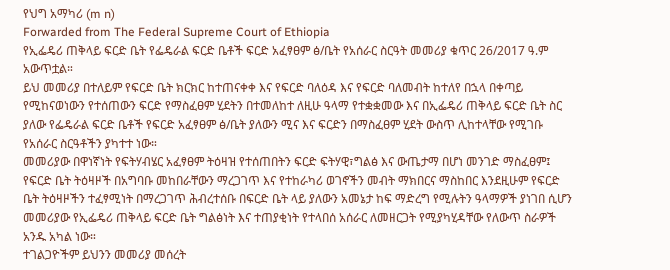የህግ አማካሪ (m n)
Forwarded from The Federal Supreme Court of Ethiopia
የኢፌዴሪ ጠቅላይ ፍርድ ቤት የፌዴራል ፍርድ ቤቶች ፍርድ አፈፃፀም ፅ/ቤት የአሰራር ስርዓት መመሪያ ቁጥር 26/2017 ዓ.ም አውጥቷል።
ይህ መመሪያ በተለይም የፍርድ ቤት ክርክር ከተጠናቀቀ እና የፍርድ ባለዕዳ እና የፍርድ ባለመብት ከተለየ በኋላ በቀጣይ የሚከናወነውን የተሰጠውን ፍርድ የማስፈፀም ሂደትን በተመለከተ ለዚሁ ዓላማ የተቋቋመው እና በኢፌዴሪ ጠቅላይ ፍርድ ቤት ስር ያለው የፌዴራል ፍርድ ቤቶች የፍርድ አፈፃፀም ፅ/ቤት ያለውን ሚና እና ፍርድን በማስፈፀም ሂደት ውስጥ ሊከተላቸው የሚገቡ የአሰራር ስርዓቶችን ያካተተ ነው።
መመሪያው በዋነኛነት የፍትሃብሄር አፈፃፀም ትዕዛዝ የተሰጠበትን ፍርድ ፍትሃዊ፣ግልፅ እና ውጤታማ በሆነ መንገድ ማስፈፀም፤ የፍርድ ቤት ትዕዛዞች በአግባቡ መከበራቸውን ማረጋገጥ እና የተከራካሪ ወገኖችን መብት ማክበርና ማስከበር እንደዚሁም የፍርድ ቤት ትዕዛዞችን ተፈፃሚነት በማረጋገጥ ሕብረተሰቡ በፍርድ ቤት ላይ ያለውን አመኔታ ከፍ ማድረግ የሚሉትን ዓላማዎች ያነገበ ሲሆን መመሪያው የኢፌዴሪ ጠቅላይ ፍርድ ቤት ግልፅነት እና ተጠያቂነት የተላበሰ አሰራር ለመዘርጋት የሚያካሂዳቸው የለውጥ ስራዎች አንዱ አካል ነው።
ተገልጋዮችም ይህንን መመሪያ መሰረት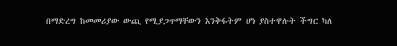በማድረግ ከመመሪያው ውጪ የሚያጋጥማቸውን እንቅፋትም ሆነ ያስተዋሉት ችግር ካለ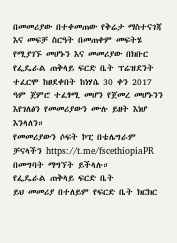በመመሪያው በተቀመጠው የቅሬታ ማስተናገጃ እና መፍቻ ስርዓት በመጠቀም መፍትሄ የሚያገኙ መሆኑን እና መመሪያው በክቡር የፌዴራል ጠቅላይ ፍርድ ቤት ፕሬዝደንት ተፈርሞ ከፀደቀበት ከነሃሴ 30 ቀን 2017 ዓም ጀምሮ ተፈፃሚ መሆን የጀመረ መሆኑንን እየገለፅን የመመሪያውን ሙሉ ይዘት እነሆ እንላለን።
የመመሪያውን ሶፍት ኮፒ በቴሌግራም ቻናላችን https://t.me/fscethiopiaPR በመግባት ማግኘት ይችላሉ።
የፌዴራል ጠቅላይ ፍርድ ቤት
ይህ መመሪያ በተለይም የፍርድ ቤት ክርክር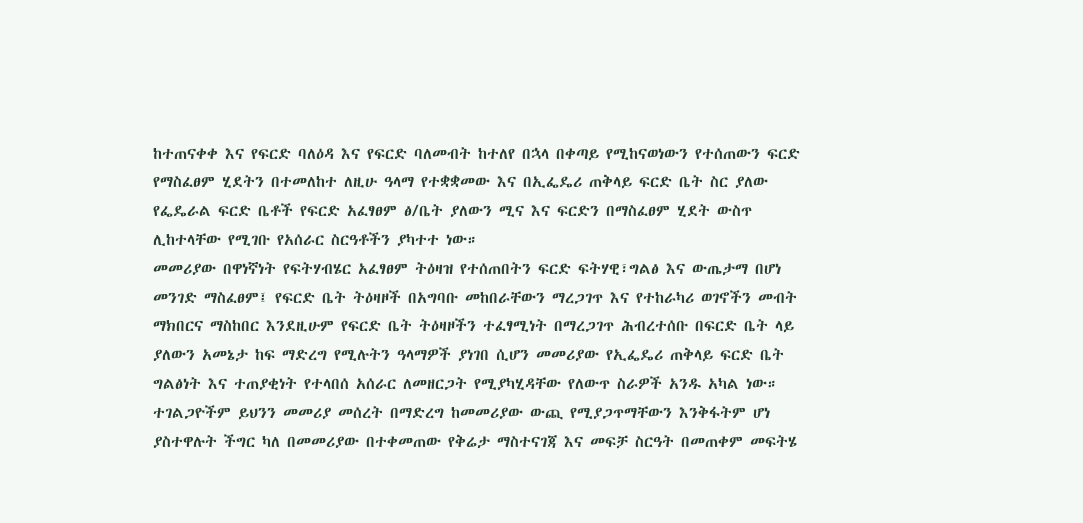ከተጠናቀቀ እና የፍርድ ባለዕዳ እና የፍርድ ባለመብት ከተለየ በኋላ በቀጣይ የሚከናወነውን የተሰጠውን ፍርድ የማስፈፀም ሂደትን በተመለከተ ለዚሁ ዓላማ የተቋቋመው እና በኢፌዴሪ ጠቅላይ ፍርድ ቤት ስር ያለው የፌዴራል ፍርድ ቤቶች የፍርድ አፈፃፀም ፅ/ቤት ያለውን ሚና እና ፍርድን በማስፈፀም ሂደት ውስጥ ሊከተላቸው የሚገቡ የአሰራር ስርዓቶችን ያካተተ ነው።
መመሪያው በዋነኛነት የፍትሃብሄር አፈፃፀም ትዕዛዝ የተሰጠበትን ፍርድ ፍትሃዊ፣ግልፅ እና ውጤታማ በሆነ መንገድ ማስፈፀም፤ የፍርድ ቤት ትዕዛዞች በአግባቡ መከበራቸውን ማረጋገጥ እና የተከራካሪ ወገኖችን መብት ማክበርና ማስከበር እንደዚሁም የፍርድ ቤት ትዕዛዞችን ተፈፃሚነት በማረጋገጥ ሕብረተሰቡ በፍርድ ቤት ላይ ያለውን አመኔታ ከፍ ማድረግ የሚሉትን ዓላማዎች ያነገበ ሲሆን መመሪያው የኢፌዴሪ ጠቅላይ ፍርድ ቤት ግልፅነት እና ተጠያቂነት የተላበሰ አሰራር ለመዘርጋት የሚያካሂዳቸው የለውጥ ስራዎች አንዱ አካል ነው።
ተገልጋዮችም ይህንን መመሪያ መሰረት በማድረግ ከመመሪያው ውጪ የሚያጋጥማቸውን እንቅፋትም ሆነ ያስተዋሉት ችግር ካለ በመመሪያው በተቀመጠው የቅሬታ ማስተናገጃ እና መፍቻ ስርዓት በመጠቀም መፍትሄ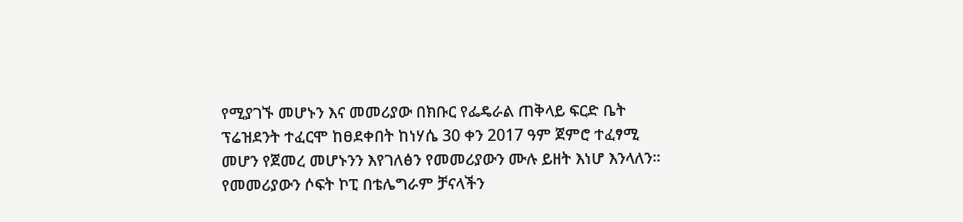የሚያገኙ መሆኑን እና መመሪያው በክቡር የፌዴራል ጠቅላይ ፍርድ ቤት ፕሬዝደንት ተፈርሞ ከፀደቀበት ከነሃሴ 30 ቀን 2017 ዓም ጀምሮ ተፈፃሚ መሆን የጀመረ መሆኑንን እየገለፅን የመመሪያውን ሙሉ ይዘት እነሆ እንላለን።
የመመሪያውን ሶፍት ኮፒ በቴሌግራም ቻናላችን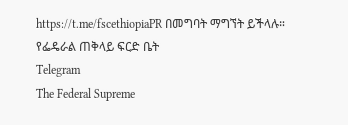https://t.me/fscethiopiaPR በመግባት ማግኘት ይችላሉ።
የፌዴራል ጠቅላይ ፍርድ ቤት
Telegram
The Federal Supreme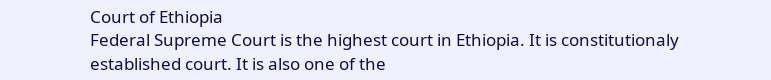Court of Ethiopia
Federal Supreme Court is the highest court in Ethiopia. It is constitutionaly established court. It is also one of the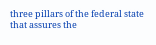three pillars of the federal state that assures the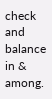check and balance in & among.